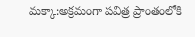మక్కా:అక్రమంగా పవిత్ర ప్రాంతంలోకి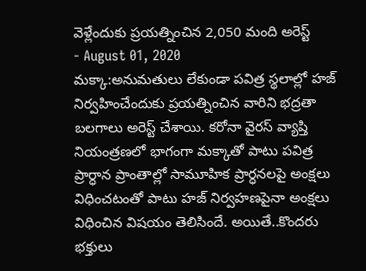వెళ్లేందుకు ప్రయత్నించిన 2,050 మంది అరెస్ట్
- August 01, 2020
మక్కా:అనుమతులు లేకుండా పవిత్ర స్థలాల్లో హజ్ నిర్వహించేందుకు ప్రయత్నించిన వారిని భద్రతా బలగాలు అరెస్ట్ చేశాయి. కరోనా వైరస్ వ్యాప్తి నియంత్రణలో భాగంగా మక్కాతో పాటు పవిత్ర ప్రార్ధాన ప్రాంతాల్లో సామూహిక ప్రార్ధనలపై అంక్షలు విధించటంతో పాటు హజ్ నిర్వహణపైనా అంక్షలు విధించిన విషయం తెలిసిందే. అయితే..కొందరు భక్తులు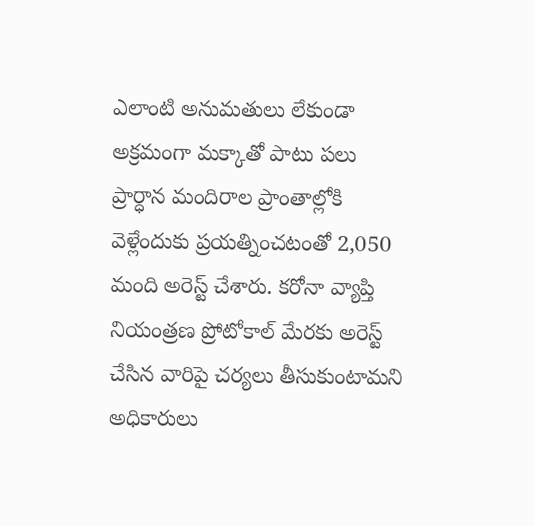ఎలాంటి అనుమతులు లేకుండా అక్రమంగా మక్కాతో పాటు పలు ప్రార్ధాన మందిరాల ప్రాంతాల్లోకి వెళ్లేందుకు ప్రయత్నించటంతో 2,050 మంది అరెస్ట్ చేశారు. కరోనా వ్యాప్తి నియంత్రణ ప్రోటోకాల్ మేరకు అరెస్ట్ చేసిన వారిపై చర్యలు తీసుకుంటామని అధికారులు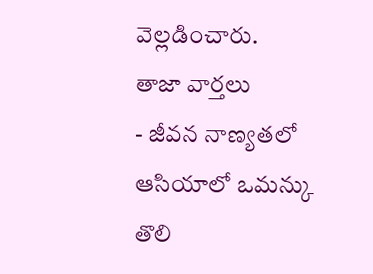వెల్లడించారు.
తాజా వార్తలు
- జీవన నాణ్యతలో ఆసియాలో ఒమన్కు తొలి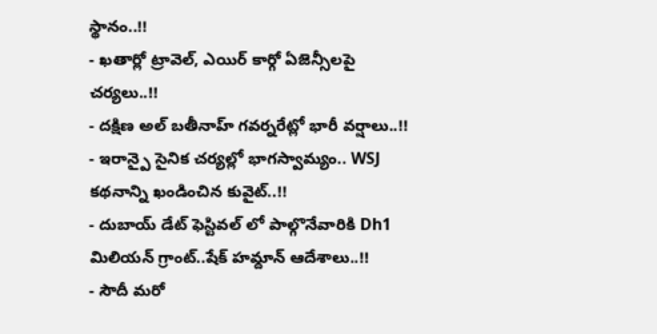స్థానం..!!
- ఖతార్లో ట్రావెల్, ఎయిర్ కార్గో ఏజెన్సీలపై చర్యలు..!!
- దక్షిణ అల్ బతీనాహ్ గవర్నరేట్లో భారీ వర్షాలు..!!
- ఇరాన్పై సైనిక చర్యల్లో భాగస్వామ్యం.. WSJ కథనాన్ని ఖండించిన కువైట్..!!
- దుబాయ్ డేట్ ఫెస్టివల్ లో పాల్గొనేవారికి Dh1 మిలియన్ గ్రాంట్..షేక్ హమ్దాన్ ఆదేశాలు..!!
- సౌదీ మరో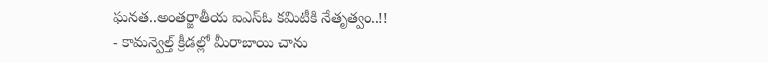ఘనత..అంతర్జాతీయ ఐఎస్ఓ కమిటీకి నేతృత్వం..!!
- కామన్వెల్త్ క్రీడల్లో మీరాబాయి చాను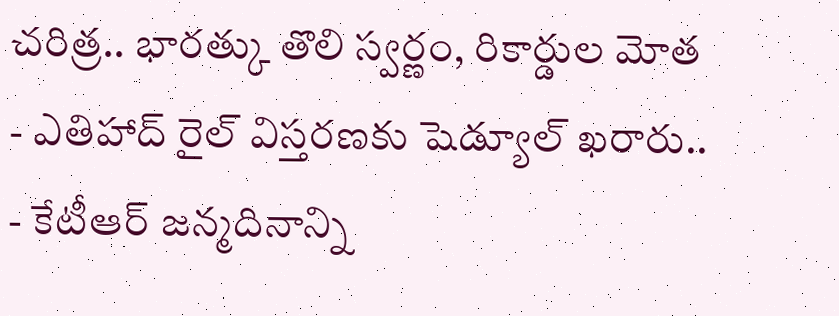చరిత్ర.. భారత్కు తొలి స్వర్ణం, రికార్డుల మోత
- ఎతిహాద్ రైల్ విస్తరణకు షెడ్యూల్ ఖరారు..
- కేటీఆర్ జన్మదినాన్ని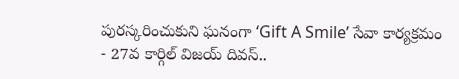పురస్కరించుకుని ఘనంగా ‘Gift A Smile’ సేవా కార్యక్రమం
- 27వ కార్గిల్ విజయ్ దివస్..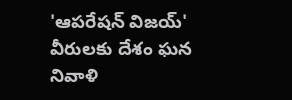'ఆపరేషన్ విజయ్' వీరులకు దేశం ఘన నివాళి